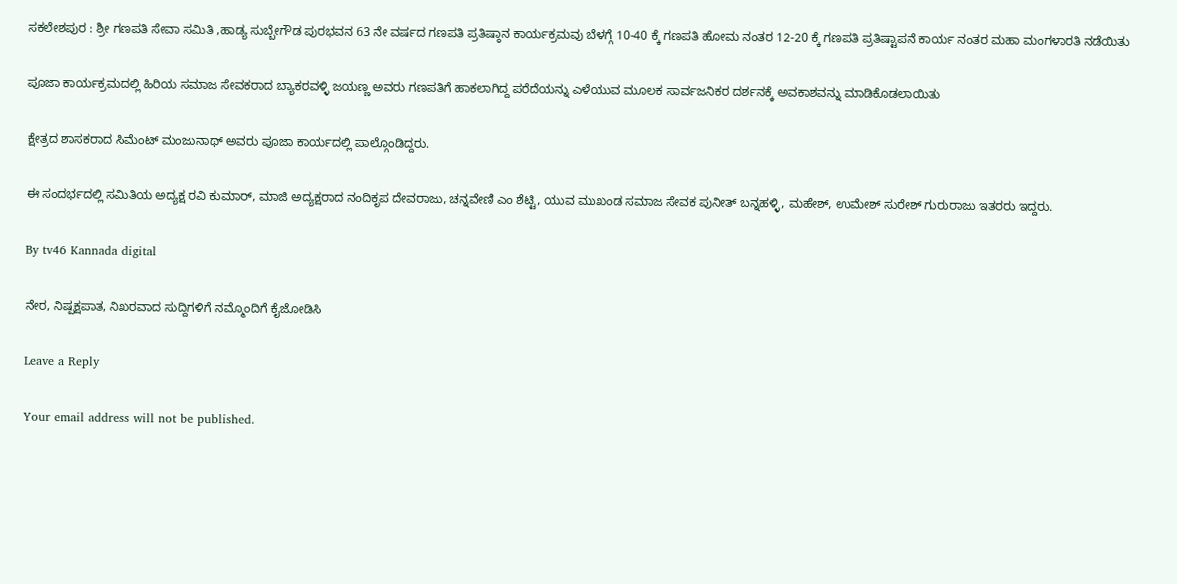ಸಕಲೇಶಪುರ : ಶ್ರೀ ಗಣಪತಿ ಸೇವಾ ಸಮಿತಿ ,ಹಾಡ್ಯ ಸುಬ್ಬೇಗೌಡ ಪುರಭವನ 63 ನೇ ವರ್ಷದ ಗಣಪತಿ ಪ್ರತಿಷ್ಠಾನ ಕಾರ್ಯಕ್ರಮವು ಬೆಳಗ್ಗೆ 10-40 ಕ್ಕೆ ಗಣಪತಿ ಹೋಮ ನಂತರ 12-20 ಕ್ಕೆ ಗಣಪತಿ ಪ್ರತಿಷ್ಟಾಪನೆ ಕಾರ್ಯ ನಂತರ ಮಹಾ ಮಂಗಳಾರತಿ ನಡೆಯಿತು

ಪೂಜಾ ಕಾರ್ಯಕ್ರಮದಲ್ಲಿ ಹಿರಿಯ ಸಮಾಜ ಸೇವಕರಾದ ಬ್ಯಾಕರವಳ್ಳಿ ಜಯಣ್ಣ ಅವರು ಗಣಪತಿಗೆ ಹಾಕಲಾಗಿದ್ದ ಪರೆದೆಯನ್ನು ಎಳೆಯುವ ಮೂಲಕ ಸಾರ್ವಜನಿಕರ ದರ್ಶನಕ್ಕೆ ಅವಕಾಶವನ್ನು ಮಾಡಿಕೊಡಲಾಯಿತು

ಕ್ಷೇತ್ರದ ಶಾಸಕರಾದ ಸಿಮೆಂಟ್ ಮಂಜುನಾಥ್ ಅವರು ಪೂಜಾ ಕಾರ್ಯದಲ್ಲಿ ಪಾಲ್ಗೊಂಡಿದ್ದರು.

ಈ ಸಂದರ್ಭದಲ್ಲಿ ಸಮಿತಿಯ ಅದ್ಯಕ್ಷ ರವಿ ಕುಮಾರ್, ಮಾಜಿ ಅದ್ಯಕ್ಷರಾದ ನಂದಿಕೃಪ ದೇವರಾಜು, ಚನ್ನವೇಣಿ ಎಂ ಶೆಟ್ಟಿ, ಯುವ ಮುಖಂಡ ಸಮಾಜ ಸೇವಕ ಪುನೀತ್ ಬನ್ನಹಳ್ಳಿ, ಮಹೇಶ್, ಉಮೇಶ್ ಸುರೇಶ್ ಗುರುರಾಜು ಇತರರು ಇದ್ದರು.

By tv46 Kannada digital

ನೇರ, ನಿಷ್ಪಕ್ಷಪಾತ, ನಿಖರವಾದ ಸುದ್ದಿಗಳಿಗೆ ನಮ್ಮೊಂದಿಗೆ ಕೈಜೋಡಿಸಿ

Leave a Reply

Your email address will not be published.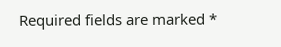Required fields are marked *